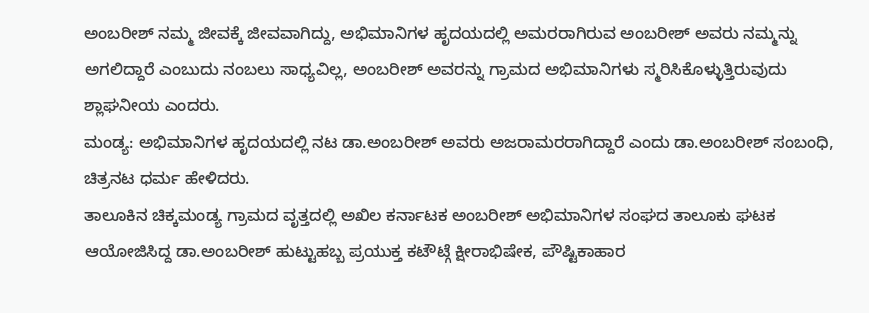ಅಂಬರೀಶ್ ನಮ್ಮ ಜೀವಕ್ಕೆ ಜೀವವಾಗಿದ್ದು, ಅಭಿಮಾನಿಗಳ ಹೃದಯದಲ್ಲಿ ಅಮರರಾಗಿರುವ ಅಂಬರೀಶ್ ಅವರು ನಮ್ಮನ್ನು ಅಗಲಿದ್ದಾರೆ ಎಂಬುದು ನಂಬಲು ಸಾಧ್ಯವಿಲ್ಲ, ಅಂಬರೀಶ್ ಅವರನ್ನು ಗ್ರಾಮದ ಅಭಿಮಾನಿಗಳು ಸ್ಮರಿಸಿಕೊಳ್ಳುತ್ತಿರುವುದು ಶ್ಲಾಘನೀಯ ಎಂದರು.
ಮಂಡ್ಯ: ಅಭಿಮಾನಿಗಳ ಹೃದಯದಲ್ಲಿ ನಟ ಡಾ.ಅಂಬರೀಶ್ ಅವರು ಅಜರಾಮರರಾಗಿದ್ದಾರೆ ಎಂದು ಡಾ.ಅಂಬರೀಶ್ ಸಂಬಂಧಿ, ಚಿತ್ರನಟ ಧರ್ಮ ಹೇಳಿದರು.
ತಾಲೂಕಿನ ಚಿಕ್ಕಮಂಡ್ಯ ಗ್ರಾಮದ ವೃತ್ತದಲ್ಲಿ ಅಖಿಲ ಕರ್ನಾಟಕ ಅಂಬರೀಶ್ ಅಭಿಮಾನಿಗಳ ಸಂಘದ ತಾಲೂಕು ಘಟಕ ಆಯೋಜಿಸಿದ್ದ ಡಾ.ಅಂಬರೀಶ್ ಹುಟ್ಟುಹಬ್ಬ ಪ್ರಯುಕ್ತ ಕಟೌಟ್ಗೆ ಕ್ಷೀರಾಭಿಷೇಕ, ಪೌಷ್ಟಿಕಾಹಾರ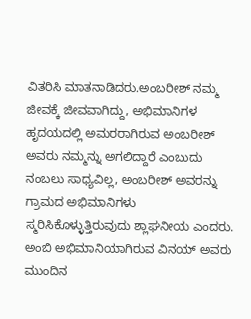ವಿತರಿಸಿ ಮಾತನಾಡಿದರು.ಅಂಬರೀಶ್ ನಮ್ಮ ಜೀವಕ್ಕೆ ಜೀವವಾಗಿದ್ದು, ಅಭಿಮಾನಿಗಳ ಹೃದಯದಲ್ಲಿ ಅಮರರಾಗಿರುವ ಅಂಬರೀಶ್ ಅವರು ನಮ್ಮನ್ನು ಅಗಲಿದ್ದಾರೆ ಎಂಬುದು ನಂಬಲು ಸಾಧ್ಯವಿಲ್ಲ, ಅಂಬರೀಶ್ ಅವರನ್ನು ಗ್ರಾಮದ ಅಭಿಮಾನಿಗಳು ಸ್ಮರಿಸಿಕೊಳ್ಳುತ್ತಿರುವುದು ಶ್ಲಾಘನೀಯ ಎಂದರು.
ಅಂಬಿ ಅಭಿಮಾನಿಯಾಗಿರುವ ವಿನಯ್ ಅವರು ಮುಂದಿನ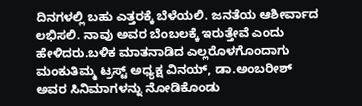ದಿನಗಳಲ್ಲಿ ಬಹು ಎತ್ತರಕ್ಕೆ ಬೆಳೆಯಲಿ. ಜನತೆಯ ಆಶೀರ್ವಾದ ಲಭಿಸಲಿ. ನಾವು ಅವರ ಬೆಂಬಲಕ್ಕೆ ಇರುತ್ತೇವೆ ಎಂದು ಹೇಳಿದರು.ಬಳಿಕ ಮಾತನಾಡಿದ ಎಲ್ಲರೊಳಗೊಂದಾಗು ಮಂಕುತಿಮ್ಮ ಟ್ರಸ್ಟ್ ಅಧ್ಯಕ್ಷ ವಿನಯ್, ಡಾ.ಅಂಬರೀಶ್ ಅವರ ಸಿನಿಮಾಗಳನ್ನು ನೋಡಿಕೊಂಡು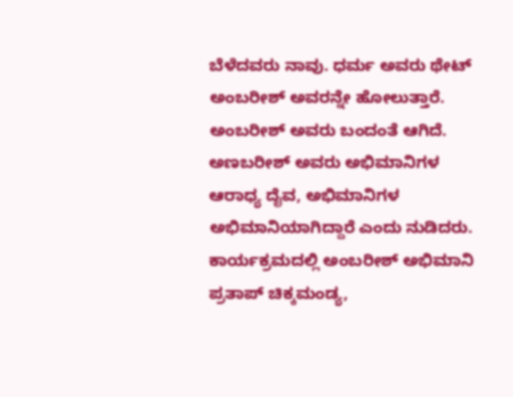ಬೆಳೆದವರು ನಾವು. ಧರ್ಮ ಅವರು ಥೇಟ್ ಅಂಬರೀಶ್ ಅವರನ್ನೇ ಹೋಲುತ್ತಾರೆ. ಅಂಬರೀಶ್ ಅವರು ಬಂದಂತೆ ಆಗಿದೆ. ಅಣಬರೀಶ್ ಅವರು ಅಭಿಮಾನಿಗಳ ಆರಾಧ್ಯ ದೈವ, ಅಭಿಮಾನಿಗಳ ಅಭಿಮಾನಿಯಾಗಿದ್ದಾರೆ ಎಂದು ನುಡಿದರು.
ಕಾರ್ಯಕ್ರಮದಲ್ಲಿ ಅಂಬರೀಶ್ ಅಭಿಮಾನಿ ಪ್ರತಾಪ್ ಚಿಕ್ಕಮಂಡ್ಯ,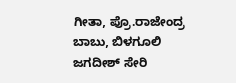ಗೀತಾ, ಪ್ರೊ.ರಾಜೇಂದ್ರ ಬಾಬು, ಬಿಳಗೂಲಿ ಜಗದೀಶ್ ಸೇರಿ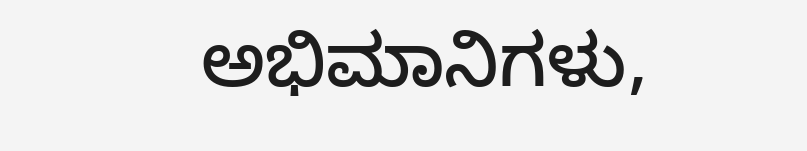ಅಭಿಮಾನಿಗಳು,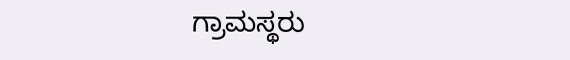ಗ್ರಾಮಸ್ಥರು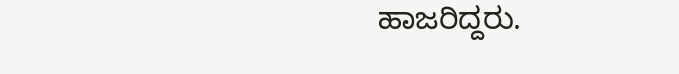ಹಾಜರಿದ್ದರು.